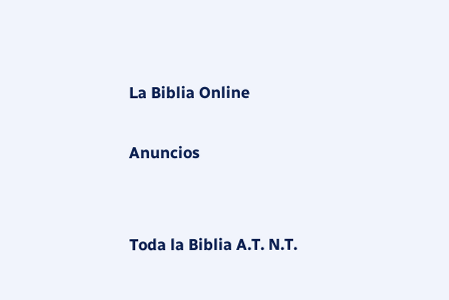La Biblia Online

Anuncios


Toda la Biblia A.T. N.T.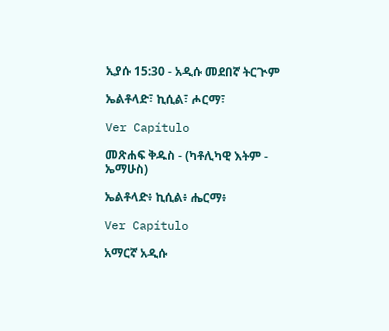ኢያሱ 15:30 - አዲሱ መደበኛ ትርጒም

ኤልቶላድ፣ ኪሲል፣ ሖርማ፣

Ver Capítulo

መጽሐፍ ቅዱስ - (ካቶሊካዊ እትም - ኤማሁስ)

ኤልቶላድ፥ ኪሲል፥ ሔርማ፥

Ver Capítulo

አማርኛ አዲሱ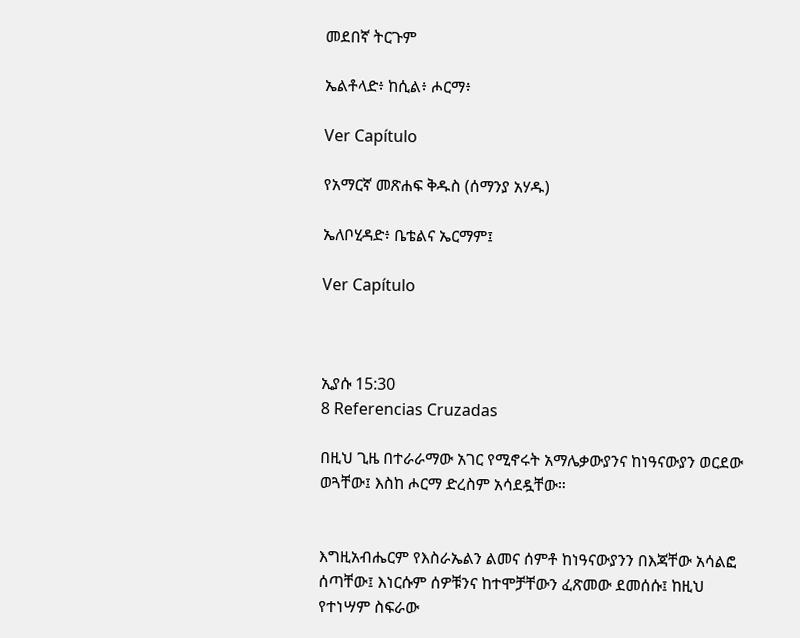መደበኛ ትርጉም

ኤልቶላድ፥ ከሲል፥ ሖርማ፥

Ver Capítulo

የአማርኛ መጽሐፍ ቅዱስ (ሰማንያ አሃዱ)

ኤለቦሂዳድ፥ ቤቴልና ኤርማም፤

Ver Capítulo



ኢያሱ 15:30
8 Referencias Cruzadas

በዚህ ጊዜ በተራራማው አገር የሚኖሩት አማሌቃውያንና ከነዓናውያን ወርደው ወጓቸው፤ እስከ ሖርማ ድረስም አሳደዷቸው።


እግዚአብሔርም የእስራኤልን ልመና ሰምቶ ከነዓናውያንን በእጃቸው አሳልፎ ሰጣቸው፤ እነርሱም ሰዎቹንና ከተሞቻቸውን ፈጽመው ደመሰሱ፤ ከዚህ የተነሣም ስፍራው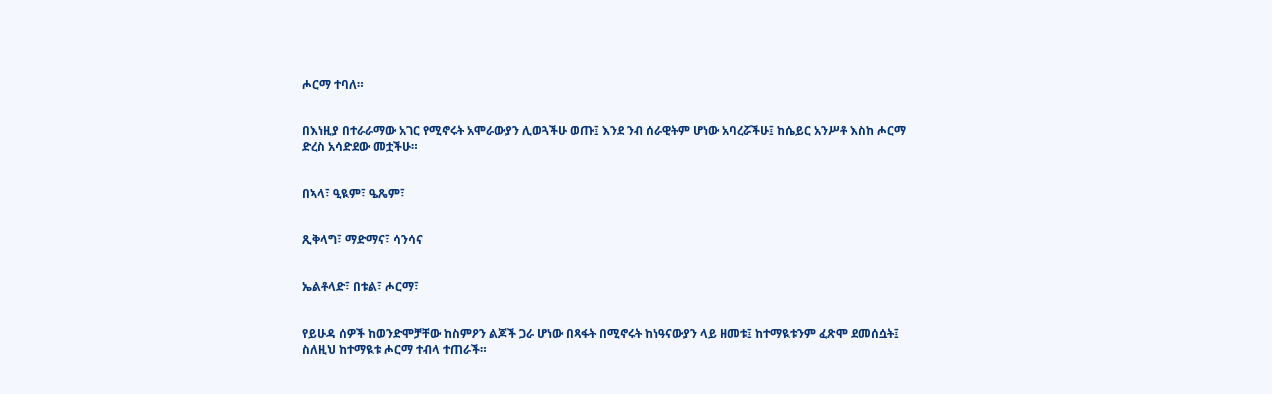ሖርማ ተባለ።


በእነዚያ በተራራማው አገር የሚኖሩት አሞራውያን ሊወጓችሁ ወጡ፤ እንደ ንብ ሰራዊትም ሆነው አባረሯችሁ፤ ከሴይር አንሥቶ እስከ ሖርማ ድረስ አሳድደው መቷችሁ።


በኣላ፣ ዒዪም፣ ዔጼም፣


ጺቅላግ፣ ማድማና፣ ሳንሳና


ኤልቶላድ፣ በቱል፣ ሖርማ፣


የይሁዳ ሰዎች ከወንድሞቻቸው ከስምዖን ልጆች ጋራ ሆነው በጻፋት በሚኖሩት ከነዓናውያን ላይ ዘመቱ፤ ከተማዪቱንም ፈጽሞ ደመሰሷት፤ ስለዚህ ከተማዪቱ ሖርማ ተብላ ተጠራች።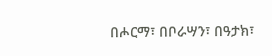በሖርማ፣ በቦራሣን፣ በዓታክ፣